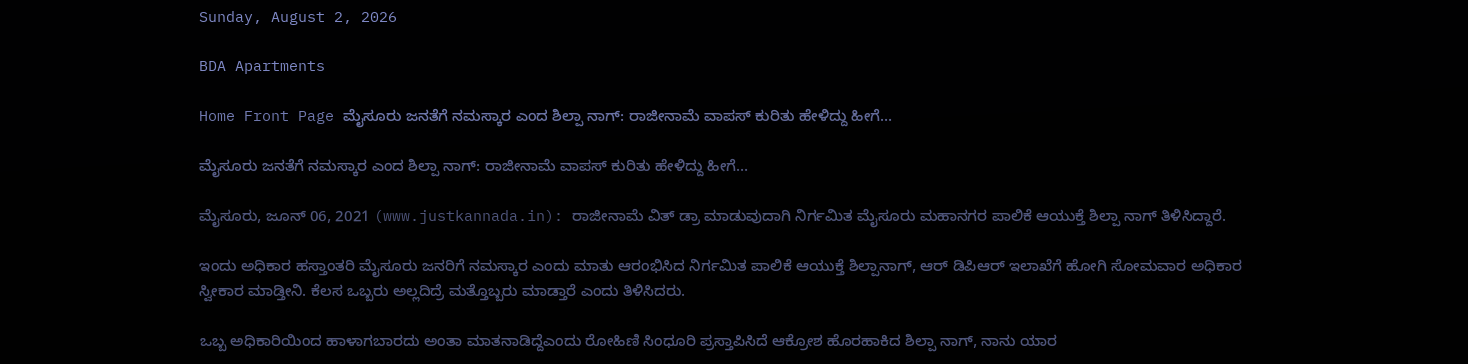Sunday, August 2, 2026

BDA Apartments

Home Front Page ಮೈಸೂರು ಜನತೆಗೆ ನಮಸ್ಕಾರ ಎಂದ ಶಿಲ್ಪಾ ನಾಗ್: ರಾಜೀನಾಮೆ ವಾಪಸ್ ಕುರಿತು ಹೇಳಿದ್ದು ಹೀಗೆ…

ಮೈಸೂರು ಜನತೆಗೆ ನಮಸ್ಕಾರ ಎಂದ ಶಿಲ್ಪಾ ನಾಗ್: ರಾಜೀನಾಮೆ ವಾಪಸ್ ಕುರಿತು ಹೇಳಿದ್ದು ಹೀಗೆ…

ಮೈಸೂರು, ಜೂನ್ 06, 2021 (www.justkannada.in): ರಾಜೀನಾಮೆ ವಿತ್ ಡ್ರಾ ಮಾಡುವುದಾಗಿ ನಿರ್ಗಮಿತ ಮೈಸೂರು ಮಹಾನಗರ ಪಾಲಿಕೆ ಆಯುಕ್ತೆ ಶಿಲ್ಪಾ ನಾಗ್ ತಿಳಿಸಿದ್ದಾರೆ.

ಇಂದು ಅಧಿಕಾರ ಹಸ್ತಾಂತರಿ ಮೈಸೂರು ಜನರಿಗೆ ನಮಸ್ಕಾರ ಎಂದು ಮಾತು ಆರಂಭಿಸಿದ ನಿರ್ಗಮಿತ ಪಾಲಿಕೆ ಆಯುಕ್ತೆ ಶಿಲ್ಪಾನಾಗ್, ಆರ್ ಡಿಪಿಆರ್ ಇಲಾಖೆಗೆ ಹೋಗಿ ಸೋಮವಾರ ಅಧಿಕಾರ ಸ್ವೀಕಾರ ಮಾಡ್ತೀನಿ. ಕೆಲಸ ಒಬ್ಬರು ಅಲ್ಲದಿದ್ರೆ ಮತ್ತೊಬ್ಬರು ಮಾಡ್ತಾರೆ ಎಂದು ತಿಳಿಸಿದರು.

ಒಬ್ಬ ಅಧಿಕಾರಿಯಿಂದ ಹಾಳಾಗಬಾರದು ಅಂತಾ ಮಾತನಾಡಿದ್ದೆಎಂದು ರೋಹಿಣಿ ಸಿಂಧೂರಿ ಪ್ರಸ್ತಾಪಿಸಿದೆ ಆಕ್ರೋಶ ಹೊರಹಾಕಿದ ಶಿಲ್ಪಾ ನಾಗ್, ನಾನು ಯಾರ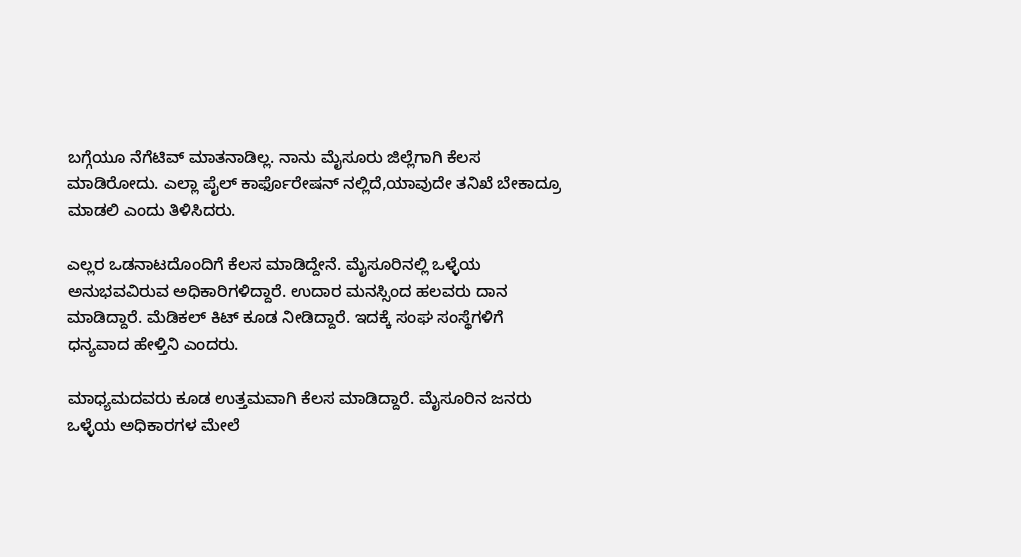ಬಗ್ಗೆಯೂ ನೆಗೆಟಿವ್ ಮಾತನಾಡಿಲ್ಲ. ನಾನು ಮೈಸೂರು ಜಿಲ್ಲೆಗಾಗಿ ಕೆಲಸ ಮಾಡಿರೋದು. ಎಲ್ಲಾ ಪೈಲ್ ಕಾರ್ಫೊರೇಷನ್ ನಲ್ಲಿದೆ,ಯಾವುದೇ ತನಿಖೆ ಬೇಕಾದ್ರೂ ಮಾಡಲಿ ಎಂದು ತಿಳಿಸಿದರು.

ಎಲ್ಲರ ಒಡನಾಟದೊಂದಿಗೆ ಕೆಲಸ ಮಾಡಿದ್ದೇನೆ. ಮೈಸೂರಿನಲ್ಲಿ ಒಳ್ಳೆಯ ಅನುಭವವಿರುವ ಅಧಿಕಾರಿಗಳಿದ್ದಾರೆ. ಉದಾರ ಮನಸ್ಸಿಂದ ಹಲವರು ದಾನ ಮಾಡಿದ್ದಾರೆ. ಮೆಡಿಕಲ್ ಕಿಟ್ ಕೂಡ ನೀಡಿದ್ದಾರೆ. ಇದಕ್ಕೆ ಸಂಘ ಸಂಸ್ಥೆಗಳಿಗೆ ಧನ್ಯವಾದ ಹೇಳ್ತಿನಿ ಎಂದರು.

ಮಾಧ್ಯಮದವರು ಕೂಡ ಉತ್ತಮವಾಗಿ ಕೆಲಸ‌ ಮಾಡಿದ್ದಾರೆ. ಮೈಸೂರಿನ ಜನರು ಒಳ್ಳೆಯ ಅಧಿಕಾರಗಳ ಮೇಲೆ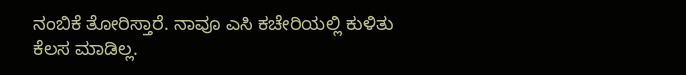ನಂಬಿಕೆ ತೋರಿಸ್ತಾರೆ. ನಾವೂ ಎಸಿ ಕಚೇರಿಯಲ್ಲಿ‌ ಕುಳಿತು ಕೆಲಸ ಮಾಡಿಲ್ಲ.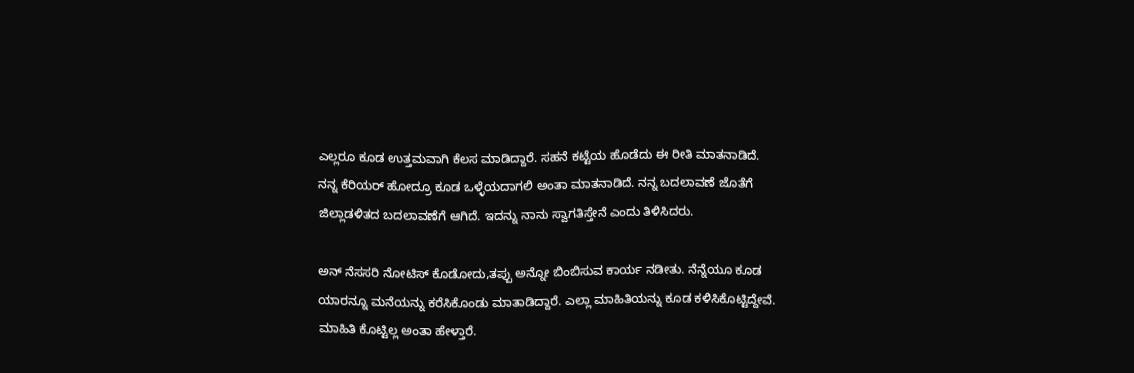ಎಲ್ಲರೂ ಕೂಡ ಉತ್ತಮವಾಗಿ ಕೆಲಸ ಮಾಡಿದ್ದಾರೆ. ಸಹನೆ ಕಟ್ಟೆಯ ಹೊಡೆದು ಈ ರೀತಿ ಮಾತನಾಡಿದೆ. ನನ್ನ ಕೆರಿಯರ್ ಹೋದ್ರೂ ಕೂಡ ಒಳ್ಳೆಯದಾಗಲಿ ಅಂತಾ ಮಾತನಾಡಿದೆ. ನನ್ನ ಬದಲಾವಣೆ ಜೊತೆಗೆ ಜಿಲ್ಲಾಡಳಿತದ ಬದಲಾವಣೆಗೆ ಆಗಿದೆ. ಇದನ್ನು ನಾನು ಸ್ವಾಗತಿಸ್ತೇನೆ ಎಂದು ತಿಳಿಸಿದರು.

ಅನ್ ನೆಸಸರಿ ನೋಟಿಸ್ ಕೊಡೋದು,ತಪ್ಪು ಅನ್ನೋ ಬಿಂಬಿಸುವ ಕಾರ್ಯ ನಡೀತು. ನೆನ್ನೆಯೂ ಕೂಡ ಯಾರನ್ನೂ ಮನೆಯನ್ನು ಕರೆಸಿಕೊಂಡು ಮಾತಾಡಿದ್ದಾರೆ. ಎಲ್ಲಾ ಮಾಹಿತಿಯನ್ನು ಕೂಡ ಕಳಿಸಿಕೊಟ್ಟಿದ್ದೇವೆ. ಮಾಹಿತಿ ಕೊಟ್ಟಿಲ್ಲ ಅಂತಾ ಹೇಳ್ತಾರೆ.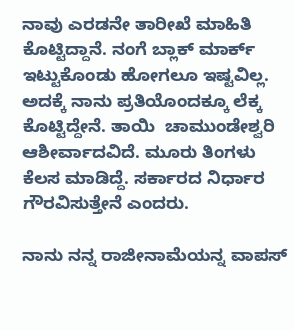ನಾವು ಎರಡನೇ ತಾರೀಖೆ ಮಾಹಿತಿ ಕೊಟ್ಟಿದ್ದಾನೆ. ನಂಗೆ ಬ್ಲಾಕ್ ಮಾರ್ಕ್ ಇಟ್ಟುಕೊಂಡು ಹೋಗಲೂ ಇಷ್ಟವಿಲ್ಲ. ಅದಕ್ಕೆ ನಾನು ಪ್ರತಿಯೊಂದಕ್ಕೂ‌ ಲೆಕ್ಕ ಕೊಟ್ಟಿದ್ದೇನೆ. ತಾಯಿ  ಚಾಮುಂಡೇಶ್ವರಿ ಆಶೀರ್ವಾದವಿದೆ. ಮೂರು ತಿಂಗಳು ಕೆಲಸ ಮಾಡಿದ್ದೆ. ಸರ್ಕಾರದ ನಿರ್ಧಾರ ಗೌರವಿಸುತ್ತೇನೆ ಎಂದರು.

ನಾನು ನನ್ನ ರಾಜೀನಾಮೆಯನ್ನ ವಾಪಸ್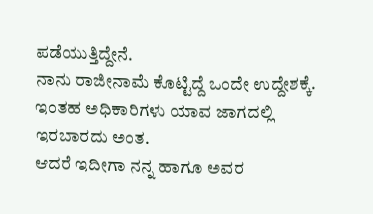ಪಡೆಯುತ್ತಿದ್ದೇನೆ.
ನಾನು ರಾಜೀನಾಮೆ ಕೊಟ್ಟಿದ್ದೆ ಒಂದೇ ಉದ್ದೇಶಕ್ಕೆ.
ಇಂತಹ ಅಧಿಕಾರಿಗಳು ಯಾವ ಜಾಗದಲ್ಲಿ ಇರಬಾರದು ಅಂತ.
ಆದರೆ ಇದೀಗಾ ನನ್ನ ಹಾಗೂ ಅವರ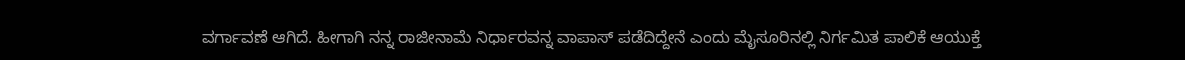ವರ್ಗಾವಣೆ ಆಗಿದೆ. ಹೀಗಾಗಿ ನನ್ನ ರಾಜೀನಾಮೆ ನಿರ್ಧಾರವನ್ನ ವಾಪಾಸ್ ಪಡೆದಿದ್ದೇನೆ ಎಂದು ಮೈಸೂರಿನಲ್ಲಿ ನಿರ್ಗಮಿತ ಪಾಲಿಕೆ ಆಯುಕ್ತೆ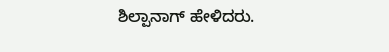ಶಿಲ್ಪಾನಾಗ್ ಹೇಳಿದರು.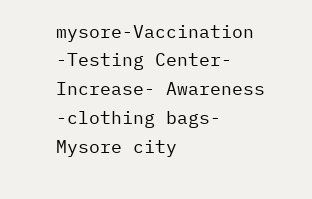mysore-Vaccination -Testing Center- Increase- Awareness -clothing bags-Mysore city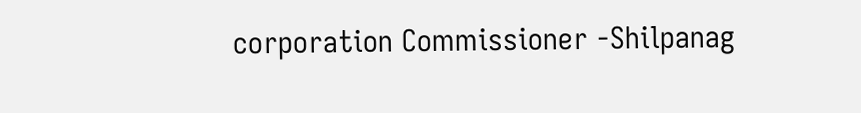corporation Commissioner -Shilpanag